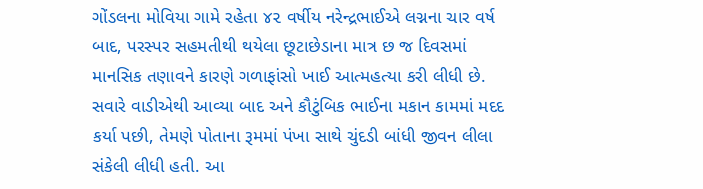ગોંડલના મોવિયા ગામે રહેતા ૪૨ વર્ષીય નરેન્દ્રભાઈએ લગ્નના ચાર વર્ષ બાદ, પરસ્પર સહમતીથી થયેલા છૂટાછેડાના માત્ર છ જ દિવસમાં માનસિક તણાવને કારણે ગળાફાંસો ખાઈ આત્મહત્યા કરી લીધી છે. સવારે વાડીએથી આવ્યા બાદ અને કૌટુંબિક ભાઈના મકાન કામમાં મદદ કર્યા પછી, તેમણે પોતાના રૂમમાં પંખા સાથે ચુંદડી બાંધી જીવન લીલા સંકેલી લીધી હતી. આ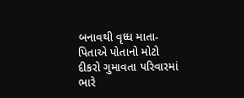બનાવથી વૃધ્ધ માતા-પિતાએ પોતાનો મોટો દીકરો ગુમાવતા પરિવારમાં ભારે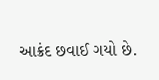આક્રંદ છવાઈ ગયો છે.